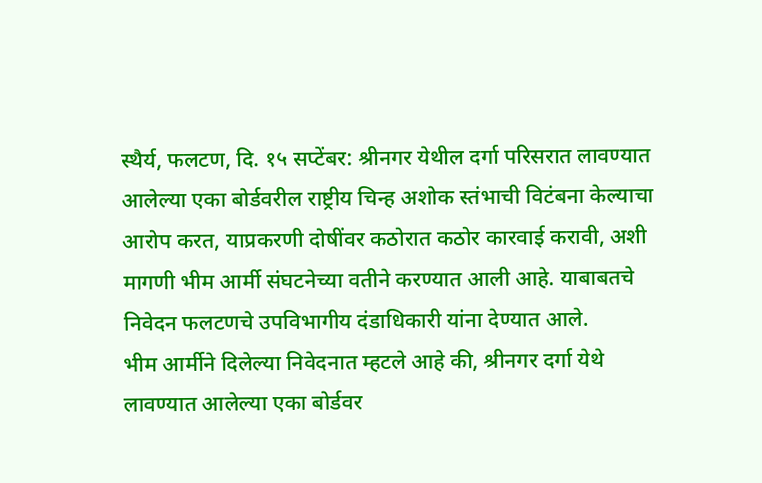स्थैर्य, फलटण, दि. १५ सप्टेंबर: श्रीनगर येथील दर्गा परिसरात लावण्यात आलेल्या एका बोर्डवरील राष्ट्रीय चिन्ह अशोक स्तंभाची विटंबना केल्याचा आरोप करत, याप्रकरणी दोषींवर कठोरात कठोर कारवाई करावी, अशी मागणी भीम आर्मी संघटनेच्या वतीने करण्यात आली आहे. याबाबतचे निवेदन फलटणचे उपविभागीय दंडाधिकारी यांना देण्यात आले.
भीम आर्मीने दिलेल्या निवेदनात म्हटले आहे की, श्रीनगर दर्गा येथे लावण्यात आलेल्या एका बोर्डवर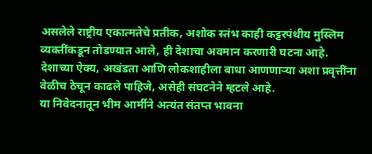असलेले राष्ट्रीय एकात्मतेचे प्रतीक, अशोक स्तंभ काही कट्टरपंथीय मुस्लिम व्यक्तींकडून तोडण्यात आले, ही देशाचा अवमान करणारी घटना आहे. देशाच्या ऐक्य, अखंडता आणि लोकशाहीला बाधा आणणाऱ्या अशा प्रवृत्तींना वेळीच ठेचून काढले पाहिजे, असेही संघटनेने म्हटले आहे.
या निवेदनातून भीम आर्मीने अत्यंत संतप्त भावना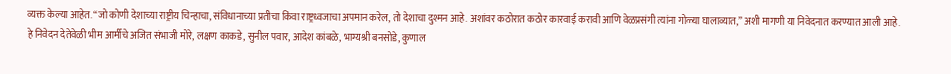व्यक्त केल्या आहेत. “जो कोणी देशाच्या राष्ट्रीय चिन्हाचा, संविधानाच्या प्रतीचा किंवा राष्ट्रध्वजाचा अपमान करेल, तो देशाचा दुश्मन आहे. अशांवर कठोरात कठोर कारवाई करावी आणि वेळप्रसंगी त्यांना गोळ्या घालाव्यात,” अशी मागणी या निवेदनात करण्यात आली आहे.
हे निवेदन देतेवेळी भीम आर्मीचे अजित संभाजी मोरे, लक्षण काकडे, सुनील पवार, आदेश कांबळे, भाग्यश्री बनसोडे, कुणाल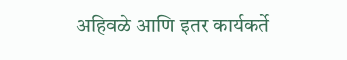अहिवळे आणि इतर कार्यकर्ते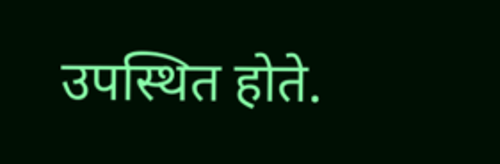उपस्थित होते.